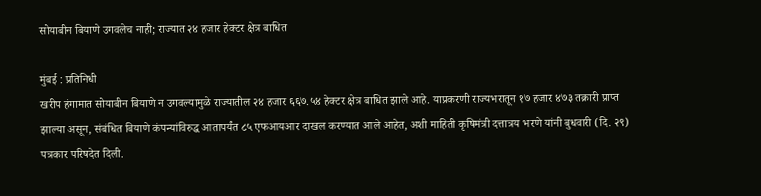सोयाबीन बियाणे उगवलेच नाही; राज्यात २४ हजार हेक्टर क्षेत्र बाधित

मुंबई : प्रतिनिधी
खरीप हंगामात सोयाबीन बियाणे न उगवल्यामुळे राज्यातील २४ हजार ६६७.५४ हेक्टर क्षेत्र बाधित झाले आहे. याप्रकरणी राज्यभरातून १७ हजार ४७३ तक्रारी प्राप्त झाल्या असून, संबंधित बियाणे कंपन्यांविरुद्ध आतापर्यंत ८५ एफआयआर दाखल करण्यात आले आहेत, अशी माहिती कृषिमंत्री दत्तात्रय भरणे यांनी बुधवारी (दि. २९) पत्रकार परिषदेत दिली.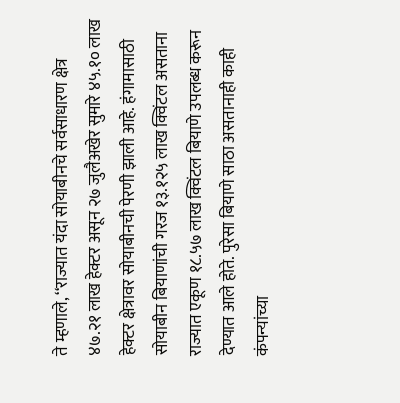ते म्हणाले, ‘‘राज्यात यंदा सोयाबीनचे सर्वसाधारण क्षेत्र ४७.२१ लाख हेक्टर असून २७ जुलैअखेर सुमारे ४५.१० लाख हेक्टर क्षेत्रावर सोयाबीनची पेरणी झाली आहे. हंगामासाठी सोयाबीन बियाणांची गरज १३.१२५ लाख क्विंटल असताना राज्यात एकूण १८.५७ लाख क्विंटल बियाणे उपलब्ध करून देण्यात आले होते. पुरेसा बियाणे साठा असतानाही काही कंपन्यांच्या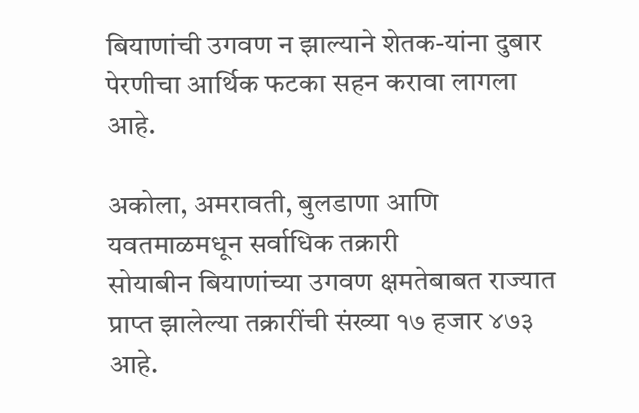बियाणांची उगवण न झाल्याने शेतक-यांना दुबार पेरणीचा आर्थिक फटका सहन करावा लागला आहे.

अकोला, अमरावती, बुलडाणा आणि यवतमाळमधून सर्वाधिक तक्रारी
सोयाबीन बियाणांच्या उगवण क्षमतेबाबत राज्यात प्राप्त झालेल्या तक्रारींची संख्या १७ हजार ४७३ आहे.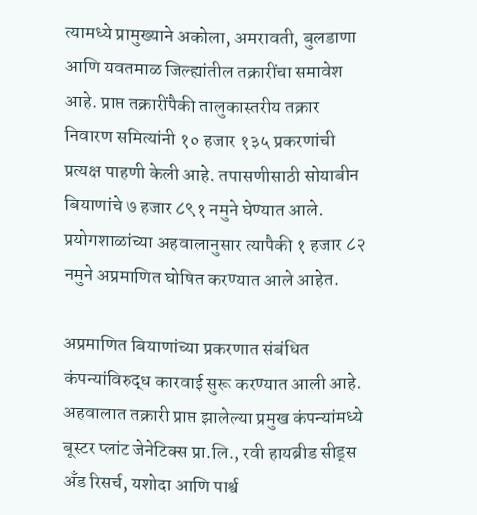त्यामध्ये प्रामुख्याने अकोला, अमरावती, बुलडाणा आणि यवतमाळ जिल्ह्यांतील तक्रारींचा समावेश आहे. प्राप्त तक्रारींपैकी तालुकास्तरीय तक्रार निवारण समित्यांनी १० हजार १३५ प्रकरणांची प्रत्यक्ष पाहणी केली आहे. तपासणीसाठी सोयाबीन बियाणांचे ७ हजार ८९१ नमुने घेण्यात आले. प्रयोगशाळांच्या अहवालानुसार त्यापैकी १ हजार ८२ नमुने अप्रमाणित घोषित करण्यात आले आहेत.

अप्रमाणित बियाणांच्या प्रकरणात संबंधित कंपन्यांविरुद्ध कारवाई सुरू करण्यात आली आहे. अहवालात तक्रारी प्राप्त झालेल्या प्रमुख कंपन्यांमध्ये बूस्टर प्लांट जेनेटिक्स प्रा.लि., रवी हायब्रीड सीड्स अँड रिसर्च, यशोदा आणि पार्श्व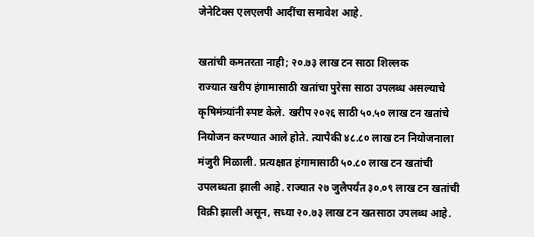जेनेटिक्स एलएलपी आदींचा समावेश आहे.

खतांची कमतरता नाही; २०.७३ लाख टन साठा शिल्लक
राज्यात खरीप हंगामासाठी खतांचा पुरेसा साठा उपलब्ध असल्याचे कृषिमंत्र्यांनी स्पष्ट केले. खरीप २०२६ साठी ५०.५० लाख टन खतांचे नियोजन करण्यात आले होते. त्यापैकी ४८.८० लाख टन नियोजनाला मंजुरी मिळाली. प्रत्यक्षात हंगामासाठी ५०.८० लाख टन खतांची उपलब्धता झाली आहे. राज्यात २७ जुलैपर्यंत ३०.०९ लाख टन खतांची विक्री झाली असून, सध्या २०.७३ लाख टन खतसाठा उपलब्ध आहे.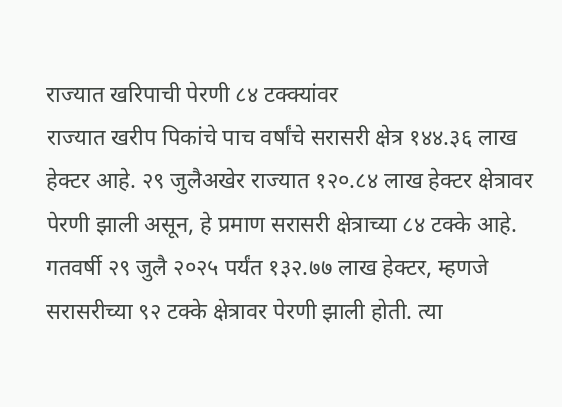राज्यात खरिपाची पेरणी ८४ टक्क्यांवर
राज्यात खरीप पिकांचे पाच वर्षांचे सरासरी क्षेत्र १४४.३६ लाख हेक्टर आहे. २९ जुलैअखेर राज्यात १२०.८४ लाख हेक्टर क्षेत्रावर पेरणी झाली असून, हे प्रमाण सरासरी क्षेत्राच्या ८४ टक्के आहे. गतवर्षी २९ जुलै २०२५ पर्यंत १३२.७७ लाख हेक्टर, म्हणजे सरासरीच्या ९२ टक्के क्षेत्रावर पेरणी झाली होती. त्या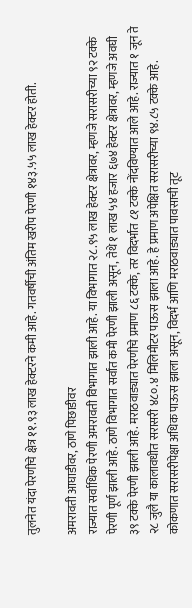तुलनेत यंदा पेरणीचे क्षेत्र ११.९३ लाख हेक्टरने कमी आहे. गतवर्षीची अंतिम खरीप पेरणी १४३.५५ लाख हेक्टर होती.

अमरावती आघाडीवर, ठाणे पिछाडीवर
राज्यात सर्वाधिक पेरणी अमरावती विभागात झाली आहे. या विभागात २८.९५ लाख हेक्टर क्षेत्रावर, म्हणजे सरासरीच्या ९२ टक्के पेरणी पूर्ण झाली आहे. ठाणे विभागात सर्वांत कमी पेरणी झाली असून, तेथे १ लाख ५४ हजार ६७४ हेक्टर क्षेत्रावर, म्हणजे अवघी ३९ टक्के पेरणी झाली आहे. मराठवाड्यात पेरणीचे प्रमाण ८६ टक्के, तर विदर्भात ८१ टक्के नोंदविण्यात आले आहे. राज्यात १ जून ते २८ जुलै या कालावधीत सरासरी ४८०.४ मिलिमीटर पाऊस झाला आहे. हे प्रमाण अपेक्षित सरासरीच्या ९४.८५ टक्के आहे. कोकणात सरासरीपेक्षा अधिक पाऊस झाला असून, विदर्भ आणि मराठवाड्यात पावसाची तूट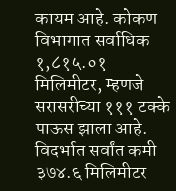कायम आहे. कोकण विभागात सर्वाधिक १,८१५.०१ मिलिमीटर, म्हणजे सरासरीच्या १११ टक्के पाऊस झाला आहे. विदर्भात सर्वांत कमी ३७४.६ मिलिमीटर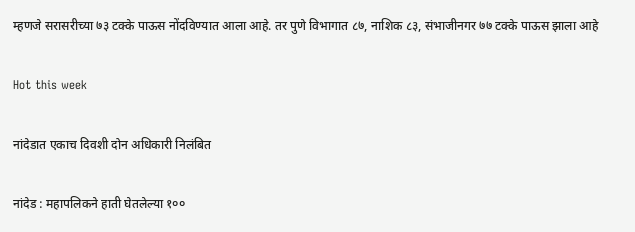म्हणजे सरासरीच्या ७३ टक्के पाऊस नोंदविण्यात आला आहे. तर पुणे विभागात ८७, नाशिक ८३, संभाजीनगर ७७ टक्के पाऊस झाला आहे

Hot this week

नांदेडात एकाच दिवशी दोन अधिकारी निलंबित

नांदेड : महापलिकने हाती घेतलेल्या १००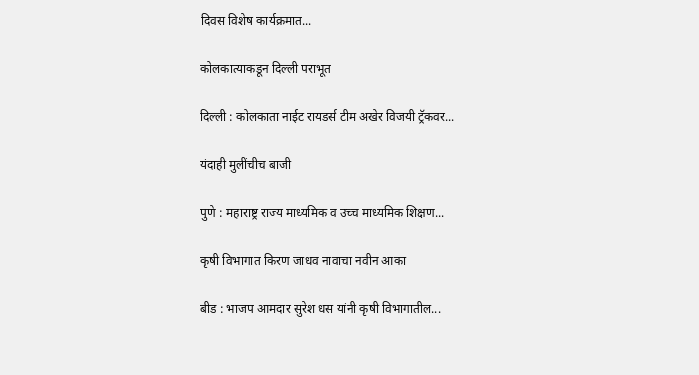दिवस विशेष कार्यक्रमात...

कोलकात्याकडून दिल्ली पराभूत

दिल्ली : कोलकाता नाईट रायडर्स टीम अखेर विजयी ट्रॅकवर...

यंदाही मुलींचीच बाजी

पुणे : महाराष्ट्र राज्य माध्यमिक व उच्च माध्यमिक शिक्षण...

कृषी विभागात किरण जाधव नावाचा नवीन आका

बीड : भाजप आमदार सुरेश धस यांनी कृषी विभागातील...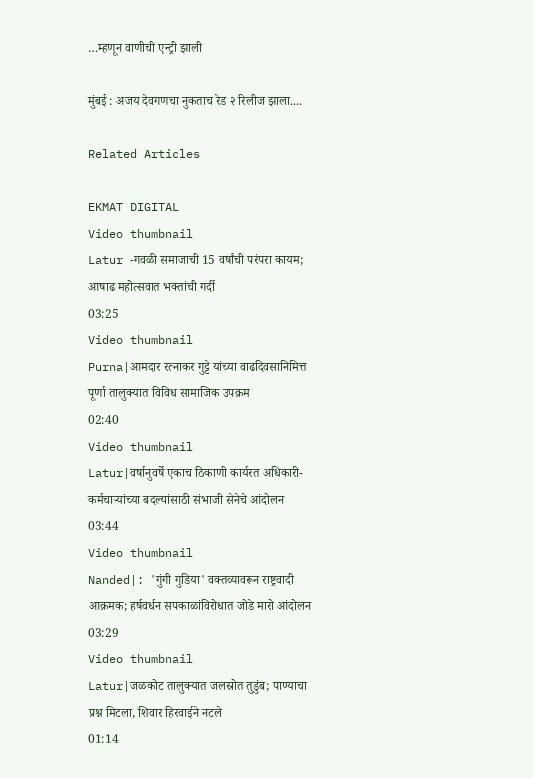…म्हणून वाणीची एन्ट्री झाली

मुंबई : अजय देवगणचा नुकताच रेड २ रिलीज झाला....

Related Articles

EKMAT DIGITAL
Video thumbnail
Latur -गवळी समाजाची 15 वर्षांची परंपरा कायम; आषाढ महोत्सवात भक्तांची गर्दी
03:25
Video thumbnail
Purna|आमदार रत्नाकर गुट्टे यांच्या वाढदिवसानिमित्त पूर्णा तालुक्यात विविध सामाजिक उपक्रम
02:40
Video thumbnail
Latur|वर्षानुवर्षे एकाच ठिकाणी कार्यरत अधिकारी-कर्मचाऱ्यांच्या बदल्यांसाठी संभाजी सेनेचे आंदोलन
03:44
Video thumbnail
Nanded|: 'गुंगी गुडिया' वक्तव्यावरून राष्ट्रवादी आक्रमक; हर्षवर्धन सपकाळांविरोधात जोडे मारो आंदोलन
03:29
Video thumbnail
Latur|जळकोट तालुक्यात जलस्रोत तुडुंब; पाण्याचा प्रश्न मिटला, शिवार हिरवाईने नटले
01:14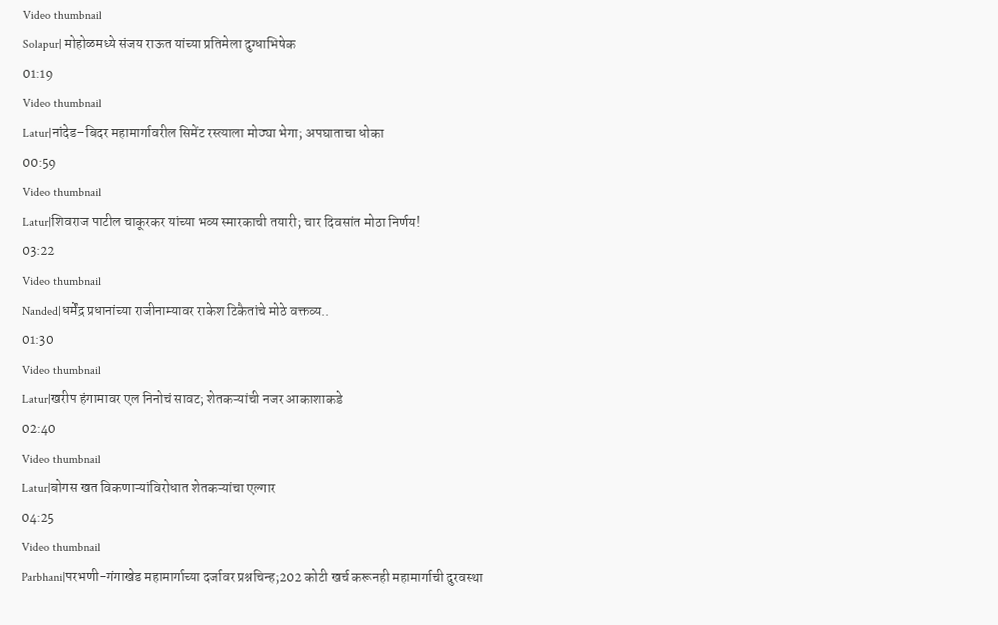Video thumbnail
Solapur| मोहोळमध्ये संजय राऊत यांच्या प्रतिमेला दुग्धाभिषेक
01:19
Video thumbnail
Latur|नांदेड–बिदर महामार्गावरील सिमेंट रस्त्याला मोठ्या भेगा; अपघाताचा धोका
00:59
Video thumbnail
Latur|शिवराज पाटील चाकूरकर यांच्या भव्य स्मारकाची तयारी; चार दिवसांत मोठा निर्णय!
03:22
Video thumbnail
Nanded|धर्मेंद्र प्रधानांच्या राजीनाम्यावर राकेश टिकैतांचे मोठे वक्तव्य..
01:30
Video thumbnail
Latur|खरीप हंगामावर एल निनोचं सावट; शेतकऱ्यांची नजर आकाशाकडे
02:40
Video thumbnail
Latur|बोगस खत विकणाऱ्यांविरोधात शेतकऱ्यांचा एल्गार
04:25
Video thumbnail
Parbhani|परभणी-गंगाखेड महामार्गाच्या दर्जावर प्रश्नचिन्ह;202 कोटी खर्च करूनही महामार्गाची दुरवस्था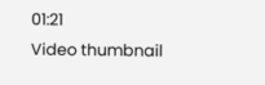01:21
Video thumbnail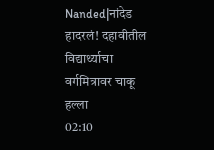Nanded|नांदेड हादरलं! दहावीतील विद्यार्थ्याचा वर्गमित्रावर चाकू हल्ला
02:10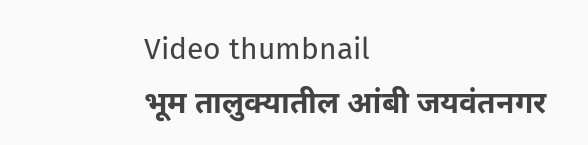Video thumbnail
भूम तालुक्यातील आंबी जयवंतनगर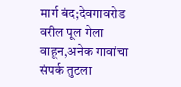मार्ग बंद;देवगावरोड वरील पूल गेला वाहून,अनेक गावांचा संपर्क तुटला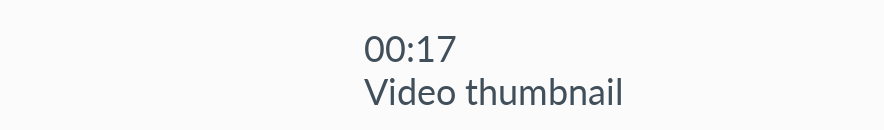00:17
Video thumbnail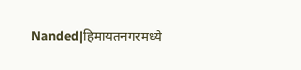Nanded|हिमायतनगरमध्ये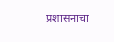प्रशासनाचा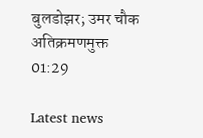बुलडोझर; उमर चौक अतिक्रमणमुक्त
01:29

Latest news